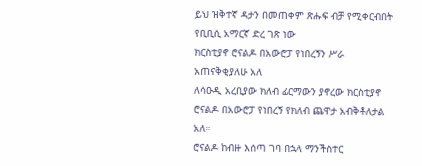ይህ ዝቅተኛ ዳታን በመጠቀም ጽሑፍ ብቻ የሚቀርብበት የቢቢሲ አማርኛ ድረ ገጽ ነው
ክርስቲያኖ ሮናልዶ በአውሮፓ የነበረኝን ሥራ አጠናቅቂያለሁ አለ
ለሳዑዲ አረቢያው ክለብ ፊርማውን ያኖረው ክርስቲያኖ ሮናልዶ በአውሮፓ የነበረኝ የክለብ ጨዋታ አብቅቶለታል አለ።
ሮናልዶ ከብዙ እሰጣ ገባ በኋላ ማንችስተር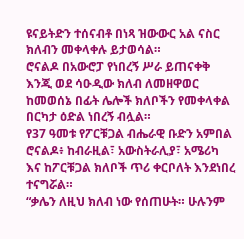ዩናይትድን ተሰናብቶ በነጻ ዝውውር አል ናስር ክለብን መቀላቀሉ ይታወሳል።
ሮናልዶ በአውሮፓ የነበረኝ ሥራ ይጠናቀቅ እንጂ ወደ ሳዑዲው ክለብ ለመዘዋወር ከመወሰኔ በፊት ሌሎች ክለቦችን የመቀላቀል በርካታ ዕድል ነበረኝ ብሏል።
የ37 ዓመቱ የፖርቹጋል ብሔራዊ ቡድን አምበል ሮናልዶ፥ ከብራዚል፣ አውስትራሊያ፣ አሜሪካ እና ከፖርቹጋል ክለቦች ጥሪ ቀርቦለት እንደነበረ ተናግሯል።
“ቃሌን ለዚህ ክለብ ነው የሰጠሁት። ሁሉንም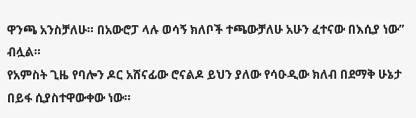ዋንጫ አንስቻለሁ። በአውሮፓ ላሉ ወሳኝ ክለቦች ተጫውቻለሁ አሁን ፈተናው በእሲያ ነው” ብሏል።
የአምስት ጊዜ የባሎን ዶር አሸናፊው ሮናልዶ ይህን ያለው የሳዑዲው ክለብ በደማቅ ሁኔታ በይፋ ሲያስተዋውቀው ነው።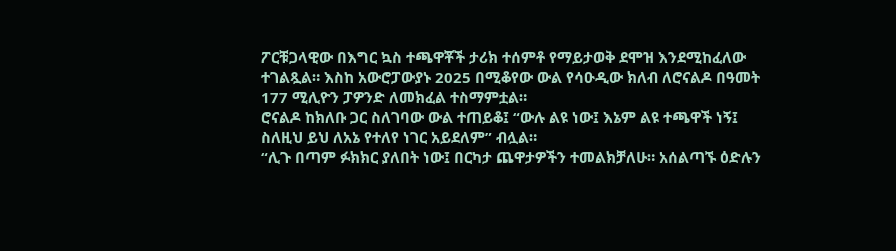ፖርቹጋላዊው በእግር ኳስ ተጫዋቾች ታሪክ ተሰምቶ የማይታወቅ ደሞዝ እንደሚከፈለው ተገልጿል። እስከ አውሮፓውያኑ 2025 በሚቆየው ውል የሳዑዲው ክለብ ለሮናልዶ በዓመት 177 ሚሊዮን ፓዎንድ ለመክፈል ተስማምቷል።
ሮናልዶ ከክለቡ ጋር ስለገባው ውል ተጠይቆ፤ “ውሉ ልዩ ነው፤ እኔም ልዩ ተጫዋች ነኝ፤ ስለዚህ ይህ ለአኔ የተለየ ነገር አይደለም” ብሏል።
“ሊጉ በጣም ፉክክር ያለበት ነው፤ በርካታ ጨዋታዎችን ተመልክቻለሁ። አሰልጣኙ ዕድሉን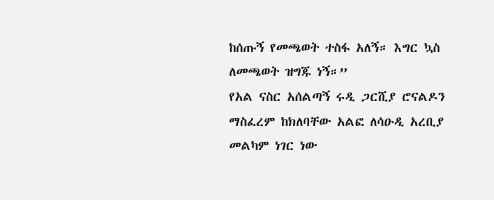ከሰጡኝ የመጫወት ተስፋ አለኝ። እግር ኳስ ለመጫወት ዝግጁ ነኝ።”
የአል ናስር አሰልጣኝ ሩዲ ጋርሺያ ሮናልዶን ማስፈረም ከክለባቸው አልፎ ለሳዑዲ አረቢያ መልካም ነገር ነው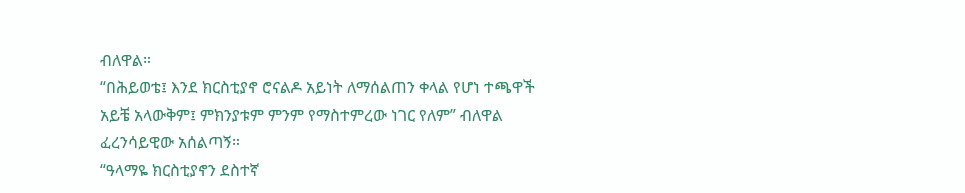ብለዋል።
“በሕይወቴ፤ እንደ ክርስቲያኖ ሮናልዶ አይነት ለማሰልጠን ቀላል የሆነ ተጫዋች አይቼ አላውቅም፤ ምክንያቱም ምንም የማስተምረው ነገር የለም” ብለዋል ፈረንሳይዊው አሰልጣኝ።
“ዓላማዬ ክርስቲያኖን ደስተኛ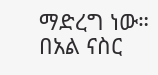ማድረግ ነው። በአል ናስር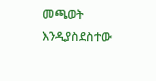መጫወት እንዲያስደስተው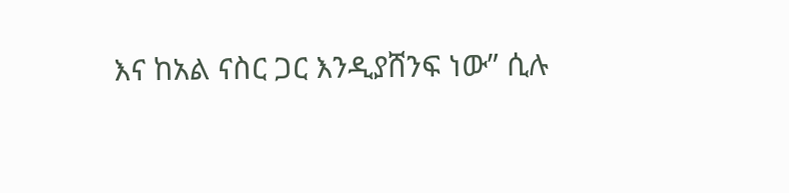እና ከአል ናስር ጋር እንዲያሸንፍ ነው” ሲሉ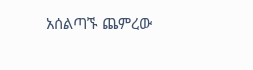አሰልጣኙ ጨምረው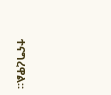ተናግረዋል።